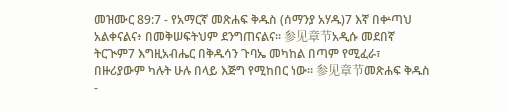መዝሙር 89:7 - የአማርኛ መጽሐፍ ቅዱስ (ሰማንያ አሃዱ)7 እኛ በቍጣህ አልቀናልና፥ በመቅሠፍትህም ደንግጠናልና። 参见章节አዲሱ መደበኛ ትርጒም7 እግዚአብሔር በቅዱሳን ጉባኤ መካከል በጣም የሚፈራ፣ በዙሪያውም ካሉት ሁሉ በላይ እጅግ የሚከበር ነው። 参见章节መጽሐፍ ቅዱስ -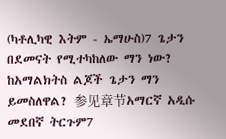(ካቶሊካዊ እትም - ኤማሁስ)7 ጌታን በደመናት የሚተካከለው ማን ነው? ከአማልክትስ ልጆች ጌታን ማን ይመስለዋል? 参见章节አማርኛ አዲሱ መደበኛ ትርጉም7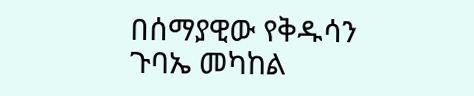በሰማያዊው የቅዱሳን ጉባኤ መካከል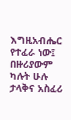እግዚአብሔር የተፈራ ነው፤ በዙሪያውም ካሉት ሁሉ ታላቅና አስፈሪ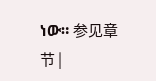ነው። 参见章节 |